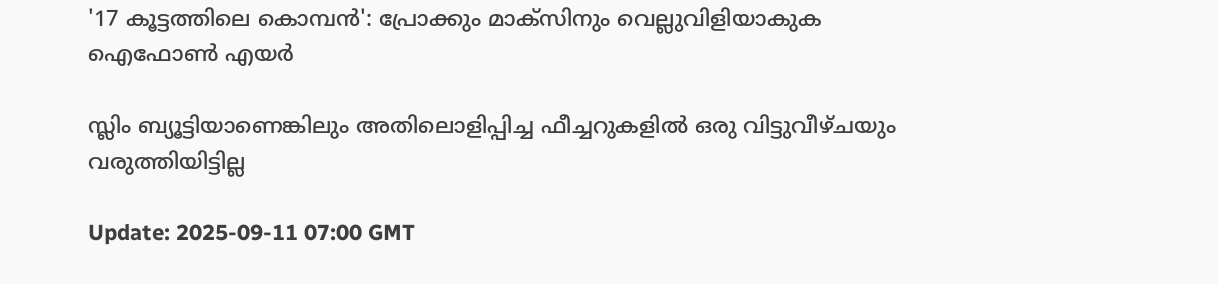'17 കൂട്ടത്തിലെ കൊമ്പൻ': പ്രോക്കും മാക്‌സിനും വെല്ലുവിളിയാകുക ഐഫോൺ എയർ

സ്ലിം ബ്യൂട്ടിയാണെങ്കിലും അതിലൊളിപ്പിച്ച ഫീച്ചറുകളിൽ ഒരു വിട്ടുവീഴ്ചയും വരുത്തിയിട്ടില്ല

Update: 2025-09-11 07:00 GMT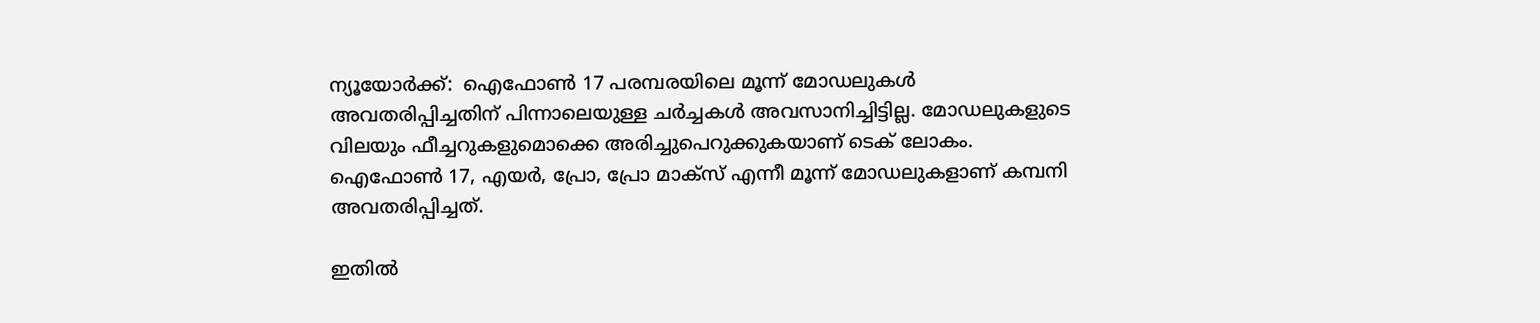ന്യൂയോർക്ക്:  ഐഫോൺ 17 പരമ്പരയിലെ മൂന്ന് മോഡലുകൾ അവതരിപ്പിച്ചതിന് പിന്നാലെയുള്ള ചർച്ചകൾ അവസാനിച്ചിട്ടില്ല. മോഡലുകളുടെ വിലയും ഫീച്ചറുകളുമൊക്കെ അരിച്ചുപെറുക്കുകയാണ് ടെക് ലോകം. ഐഫോൺ 17, എയർ, പ്രോ, പ്രോ മാക്‌സ് എന്നീ മൂന്ന് മോഡലുകളാണ് കമ്പനി അവതരിപ്പിച്ചത്.

ഇതിൽ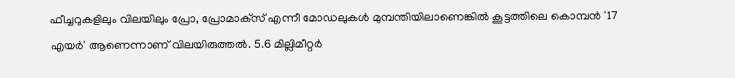ഫീച്ചറുകളിലും വിലയിലും പ്രോ, പ്രോമാക്‌സ് എന്നീ മോഡലുകൾ മുമ്പന്തിയിലാണെങ്കിൽ കൂട്ടത്തിലെ കൊമ്പൻ '17 എയർ' ആണെന്നാണ് വിലയിരുത്തൽ. 5.6 മില്ലിമീറ്റർ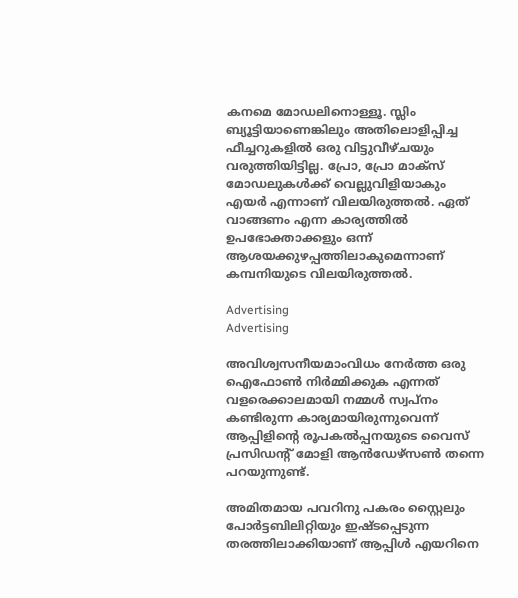കനമെ മോഡലിനൊള്ളൂ. സ്ലിം ബ്യൂട്ടിയാണെങ്കിലും അതിലൊളിപ്പിച്ച ഫീച്ചറുകളിൽ ഒരു വിട്ടുവീഴ്ചയും വരുത്തിയിട്ടില്ല. പ്രോ, പ്രോ മാക്‌സ് മോഡലുകൾക്ക് വെല്ലുവിളിയാകും എയർ എന്നാണ് വിലയിരുത്തൽ. ഏത് വാങ്ങണം എന്ന കാര്യത്തിൽ ഉപഭോക്താക്കളും ഒന്ന് ആശയക്കുഴപ്പത്തിലാകുമെന്നാണ് കമ്പനിയുടെ വിലയിരുത്തൽ.

Advertising
Advertising

അവിശ്വസനീയമാംവിധം നേർത്ത ഒരു ഐഫോൺ നിർമ്മിക്കുക എന്നത് വളരെക്കാലമായി നമ്മൾ സ്വപ്നം കണ്ടിരുന്ന കാര്യമായിരുന്നുവെന്ന് ആപ്പിളിന്റെ രൂപകൽപ്പനയുടെ വൈസ് പ്രസിഡന്റ് മോളി ആൻഡേഴ്‌സൺ തന്നെ പറയുന്നുണ്ട്.

അമിതമായ പവറിനു പകരം സ്റ്റൈലും പോർട്ടബിലിറ്റിയും ഇഷ്ടപ്പെടുന്ന തരത്തിലാക്കിയാണ് ആപ്പിൾ എയറിനെ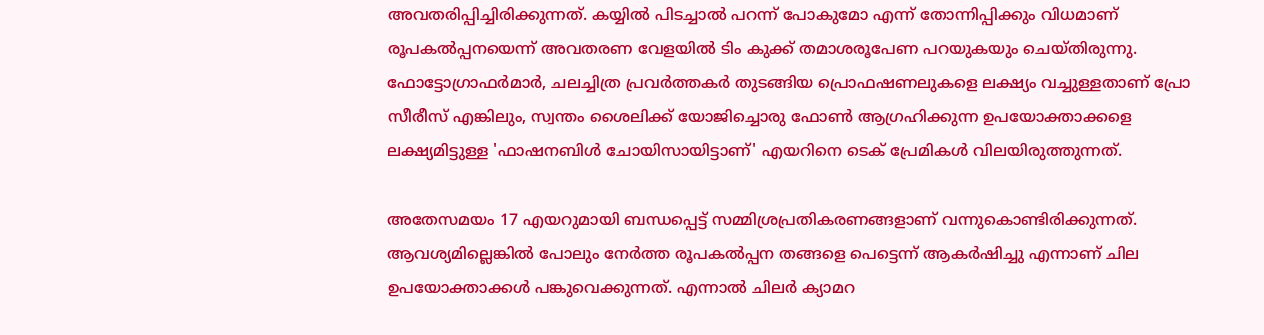അവതരിപ്പിച്ചിരിക്കുന്നത്. കയ്യില്‍ പിടച്ചാല്‍ പറന്ന് പോകുമോ എന്ന് തോന്നിപ്പിക്കും വിധമാണ് രൂപകല്‍പ്പനയെന്ന് അവതരണ വേളയില്‍ ടിം കുക്ക് തമാശരൂപേണ പറയുകയും ചെയ്തിരുന്നു. ഫോട്ടോഗ്രാഫർമാർ, ചലച്ചിത്ര പ്രവർത്തകർ തുടങ്ങിയ പ്രൊഫഷണലുകളെ ലക്ഷ്യം വച്ചുള്ളതാണ് പ്രോ സീരീസ് എങ്കിലും, സ്വന്തം ശൈലിക്ക് യോജിച്ചൊരു ഫോൺ ആഗ്രഹിക്കുന്ന ഉപയോക്താക്കളെ ലക്ഷ്യമിട്ടുള്ള 'ഫാഷനബിൾ ചോയിസായിട്ടാണ്' എയറിനെ ടെക് പ്രേമികള്‍ വിലയിരുത്തുന്നത്.

അതേസമയം 17 എയറുമായി ബന്ധപ്പെട്ട് സമ്മിശ്രപ്രതികരണങ്ങളാണ് വന്നുകൊണ്ടിരിക്കുന്നത്. ആവശ്യമില്ലെങ്കിൽ പോലും നേർത്ത രൂപകൽപ്പന തങ്ങളെ പെട്ടെന്ന് ആകർഷിച്ചു എന്നാണ് ചില ഉപയോക്താക്കൾ പങ്കുവെക്കുന്നത്. എന്നാല്‍ ചിലര്‍ ക്യാമറ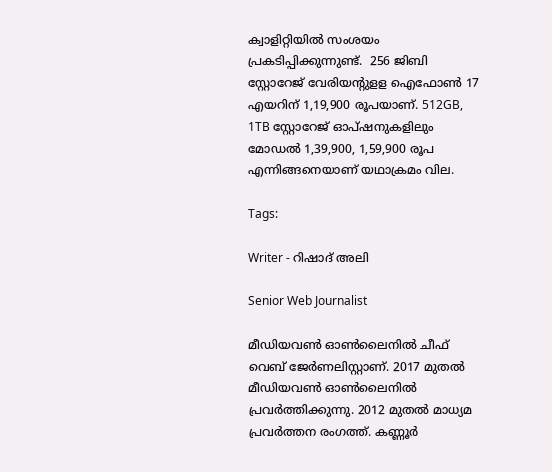ക്വാളിറ്റിയില്‍ സംശയം പ്രകടിപ്പിക്കുന്നുണ്ട്.  256 ജിബി സ്റ്റോറേജ് വേരിയന്റുളള ഐഫോണ്‍ 17 എയറിന് 1,19,900 രൂപയാണ്. 512GB, 1TB സ്റ്റോറേജ് ഓപ്ഷനുകളിലും മോഡല്‍ 1,39,900, 1,59,900 രൂപ എന്നിങ്ങനെയാണ് യഥാക്രമം വില.

Tags:

Writer - റിഷാദ് അലി

Senior Web Journalist

മീഡിയവൺ ഓൺലൈനിൽ ചീഫ് വെബ് ജേർണലിസ്റ്റാണ്. 2017 മുതൽ മീഡിയവൺ ഓൺലൈനിൽ പ്രവർത്തിക്കുന്നു. 2012 മുതൽ മാധ്യമ പ്രവർത്തന രംഗത്ത്. കണ്ണൂര്‍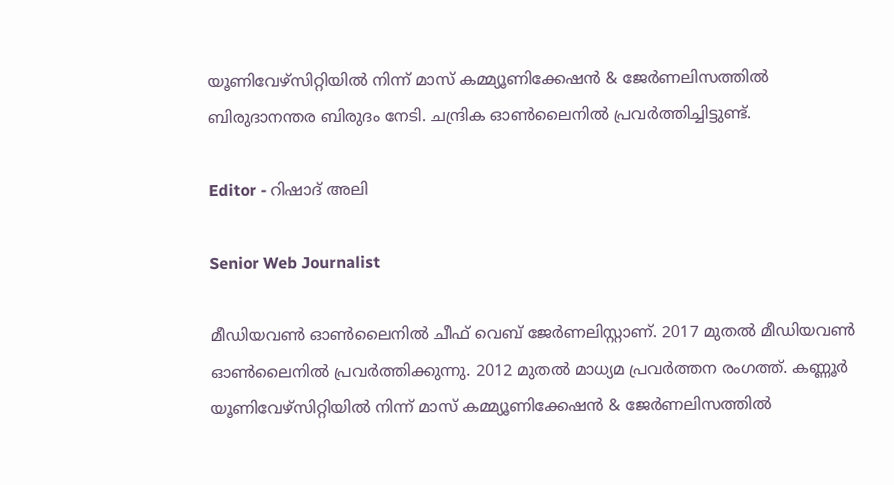യൂണിവേഴ്‌സിറ്റിയിൽ നിന്ന് മാസ് കമ്മ്യൂണിക്കേഷന്‍ & ജേര്‍ണലിസത്തില്‍ ബിരുദാനന്തര ബിരുദം നേടി. ചന്ദ്രിക ഓണ്‍ലൈനില്‍ പ്രവര്‍ത്തിച്ചിട്ടുണ്ട്.

Editor - റിഷാദ് അലി

Senior Web Journalist

മീഡിയവൺ ഓൺലൈനിൽ ചീഫ് വെബ് ജേർണലിസ്റ്റാണ്. 2017 മുതൽ മീഡിയവൺ ഓൺലൈനിൽ പ്രവർത്തിക്കുന്നു. 2012 മുതൽ മാധ്യമ പ്രവർത്തന രംഗത്ത്. കണ്ണൂര്‍ യൂണിവേഴ്‌സിറ്റിയിൽ നിന്ന് മാസ് കമ്മ്യൂണിക്കേഷന്‍ & ജേര്‍ണലിസത്തില്‍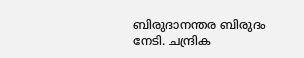ബിരുദാനന്തര ബിരുദം നേടി. ചന്ദ്രിക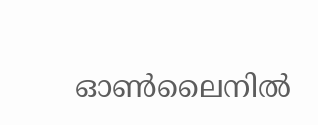ഓണ്‍ലൈനില്‍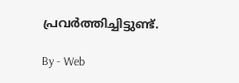പ്രവര്‍ത്തിച്ചിട്ടുണ്ട്.

By - Web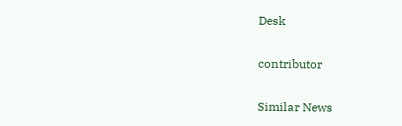Desk

contributor

Similar News